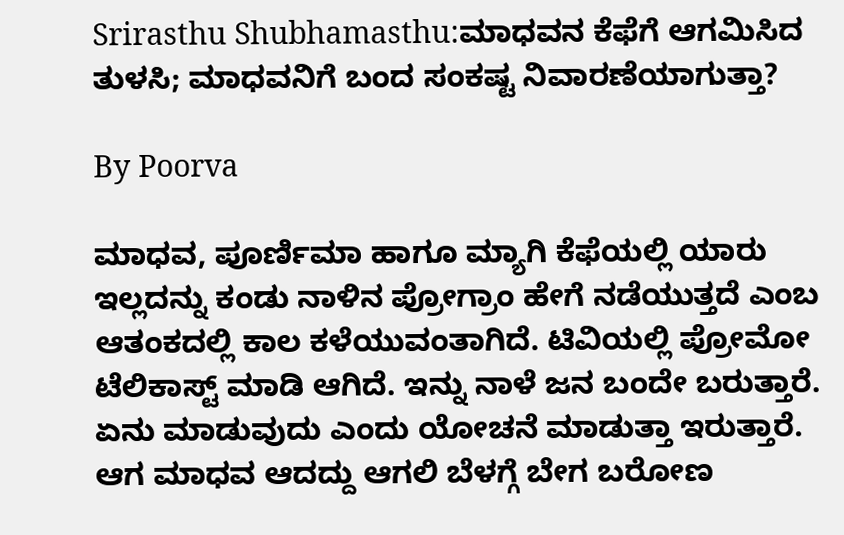Srirasthu Shubhamasthu:ಮಾಧವನ ಕೆಫೆಗೆ ಆಗಮಿಸಿದ ತುಳಸಿ; ಮಾಧವನಿಗೆ ಬಂದ ಸಂಕಷ್ಟ ನಿವಾರಣೆಯಾಗುತ್ತಾ?

By Poorva

ಮಾಧವ, ಪೂರ್ಣಿಮಾ ಹಾಗೂ ಮ್ಯಾಗಿ ಕೆಫೆಯಲ್ಲಿ ಯಾರು ಇಲ್ಲದನ್ನು ಕಂಡು ನಾಳಿನ ಪ್ರೋಗ್ರಾಂ ಹೇಗೆ ನಡೆಯುತ್ತದೆ ಎಂಬ ಆತಂಕದಲ್ಲಿ ಕಾಲ ಕಳೆಯುವಂತಾಗಿದೆ. ಟಿವಿಯಲ್ಲಿ ಪ್ರೋಮೋ ಟೆಲಿಕಾಸ್ಟ್ ಮಾಡಿ ಆಗಿದೆ. ಇನ್ನು ನಾಳೆ ಜನ ಬಂದೇ ಬರುತ್ತಾರೆ. ಏನು ಮಾಡುವುದು ಎಂದು ಯೋಚನೆ ಮಾಡುತ್ತಾ ಇರುತ್ತಾರೆ. ಆಗ ಮಾಧವ ಆದದ್ದು ಆಗಲಿ ಬೆಳಗ್ಗೆ ಬೇಗ ಬರೋಣ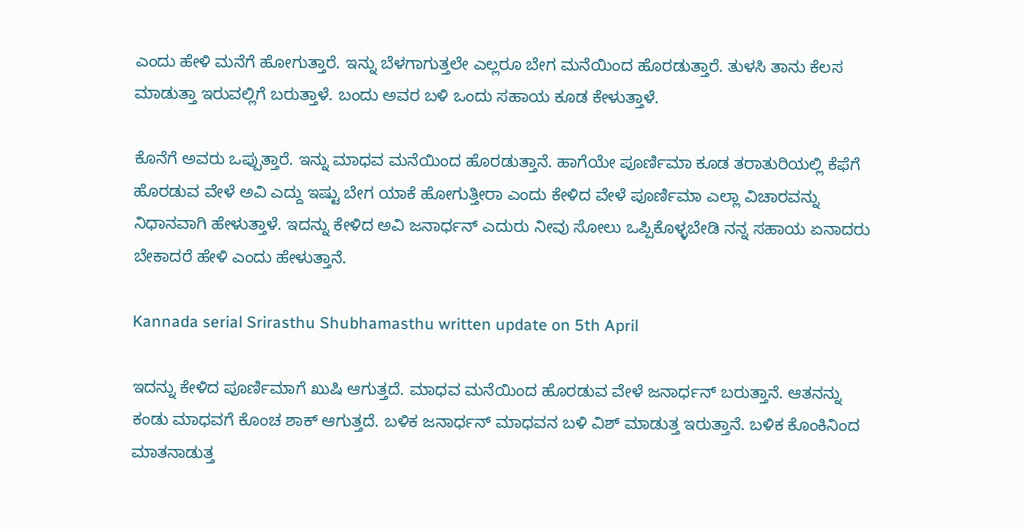ಎಂದು ಹೇಳಿ ಮನೆಗೆ ಹೋಗುತ್ತಾರೆ. ಇನ್ನು ಬೆಳಗಾಗುತ್ತಲೇ ಎಲ್ಲರೂ ಬೇಗ ಮನೆಯಿಂದ ಹೊರಡುತ್ತಾರೆ. ತುಳಸಿ ತಾನು ಕೆಲಸ ಮಾಡುತ್ತಾ ಇರುವಲ್ಲಿಗೆ ಬರುತ್ತಾಳೆ. ಬಂದು ಅವರ ಬಳಿ ಒಂದು ಸಹಾಯ ಕೂಡ ಕೇಳುತ್ತಾಳೆ.

ಕೊನೆಗೆ ಅವರು ಒಪ್ಪುತ್ತಾರೆ. ಇನ್ನು ಮಾಧವ ಮನೆಯಿಂದ ಹೊರಡುತ್ತಾನೆ. ಹಾಗೆಯೇ ಪೂರ್ಣಿಮಾ ಕೂಡ ತರಾತುರಿಯಲ್ಲಿ ಕೆಫೆಗೆ ಹೊರಡುವ ವೇಳೆ ಅವಿ ಎದ್ದು ಇಷ್ಟು ಬೇಗ ಯಾಕೆ ಹೋಗುತ್ತೀರಾ ಎಂದು ಕೇಳಿದ ವೇಳೆ ಪೂರ್ಣಿಮಾ ಎಲ್ಲಾ ವಿಚಾರವನ್ನು ನಿಧಾನವಾಗಿ ಹೇಳುತ್ತಾಳೆ. ಇದನ್ನು ಕೇಳಿದ ಅವಿ ಜನಾರ್ಧನ್ ಎದುರು ನೀವು ಸೋಲು ಒಪ್ಪಿಕೊಳ್ಳಬೇಡಿ ನನ್ನ ಸಹಾಯ ಏನಾದರು ಬೇಕಾದರೆ ಹೇಳಿ ಎಂದು ಹೇಳುತ್ತಾನೆ.

Kannada serial Srirasthu Shubhamasthu written update on 5th April

ಇದನ್ನು ಕೇಳಿದ ಪೂರ್ಣಿಮಾಗೆ ಖುಷಿ ಆಗುತ್ತದೆ. ಮಾಧವ ಮನೆಯಿಂದ ಹೊರಡುವ ವೇಳೆ ಜನಾರ್ಧನ್ ಬರುತ್ತಾನೆ. ಆತನನ್ನು ಕಂಡು ಮಾಧವಗೆ ಕೊಂಚ ಶಾಕ್ ಆಗುತ್ತದೆ. ಬಳಿಕ ಜನಾರ್ಧನ್ ಮಾಧವನ ಬಳಿ ವಿಶ್ ಮಾಡುತ್ತ ಇರುತ್ತಾನೆ. ಬಳಿಕ ಕೊಂಕಿನಿಂದ ಮಾತನಾಡುತ್ತ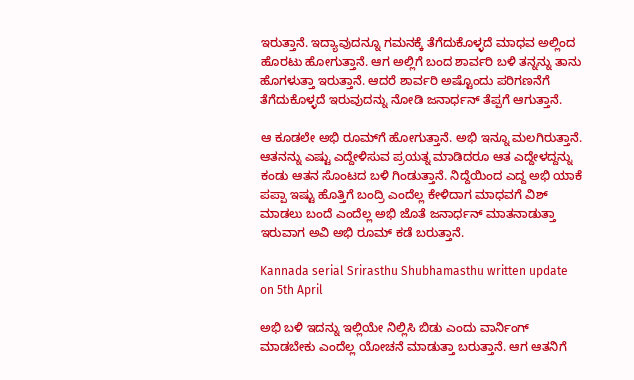ಇರುತ್ತಾನೆ. ಇದ್ಯಾವುದನ್ನೂ ಗಮನಕ್ಕೆ ತೆಗೆದುಕೊಳ್ಳದೆ ಮಾಧವ ಅಲ್ಲಿಂದ ಹೊರಟು ಹೋಗುತ್ತಾನೆ. ಆಗ ಅಲ್ಲಿಗೆ ಬಂದ ಶಾರ್ವರಿ ಬಳಿ ತನ್ನನ್ನು ತಾನು ಹೊಗಳುತ್ತಾ ಇರುತ್ತಾನೆ. ಆದರೆ ಶಾರ್ವರಿ ಅಷ್ಟೊಂದು ಪರಿಗಣನೆಗೆ ತೆಗೆದುಕೊಳ್ಳದೆ ಇರುವುದನ್ನು ನೋಡಿ ಜನಾರ್ಧನ್ ತೆಪ್ಪಗೆ ಆಗುತ್ತಾನೆ.

ಆ ಕೂಡಲೇ ಅಭಿ ರೂಮ್‌ಗೆ ಹೋಗುತ್ತಾನೆ. ಅಭಿ ಇನ್ನೂ ಮಲಗಿರುತ್ತಾನೆ. ಆತನನ್ನು ಎಷ್ಟು ಎದ್ದೇಳಿಸುವ ಪ್ರಯತ್ನ ಮಾಡಿದರೂ ಆತ ಎದ್ದೇಳದ್ದನ್ನು ಕಂಡು ಆತನ ಸೊಂಟದ ಬಳಿ ಗಿಂಡುತ್ತಾನೆ. ನಿದ್ದೆಯಿಂದ ಎದ್ದ ಅಭಿ ಯಾಕೆ ಪಪ್ಪಾ ಇಷ್ಟು ಹೊತ್ತಿಗೆ ಬಂದ್ರಿ ಎಂದೆಲ್ಲ ಕೇಳಿದಾಗ ಮಾಧವಗೆ ವಿಶ್ ಮಾಡಲು ಬಂದೆ ಎಂದೆಲ್ಲ ಅಭಿ ಜೊತೆ ಜನಾರ್ಧನ್ ಮಾತನಾಡುತ್ತಾ ಇರುವಾಗ ಅವಿ ಅಭಿ ರೂಮ್ ಕಡೆ ಬರುತ್ತಾನೆ.

Kannada serial Srirasthu Shubhamasthu written update on 5th April

ಅಭಿ ಬಳಿ ಇದನ್ನು ಇಲ್ಲಿಯೇ ನಿಲ್ಲಿಸಿ ಬಿಡು ಎಂದು ವಾರ್ನಿಂಗ್ ಮಾಡಬೇಕು ಎಂದೆಲ್ಲ ಯೋಚನೆ ಮಾಡುತ್ತಾ ಬರುತ್ತಾನೆ. ಆಗ ಆತನಿಗೆ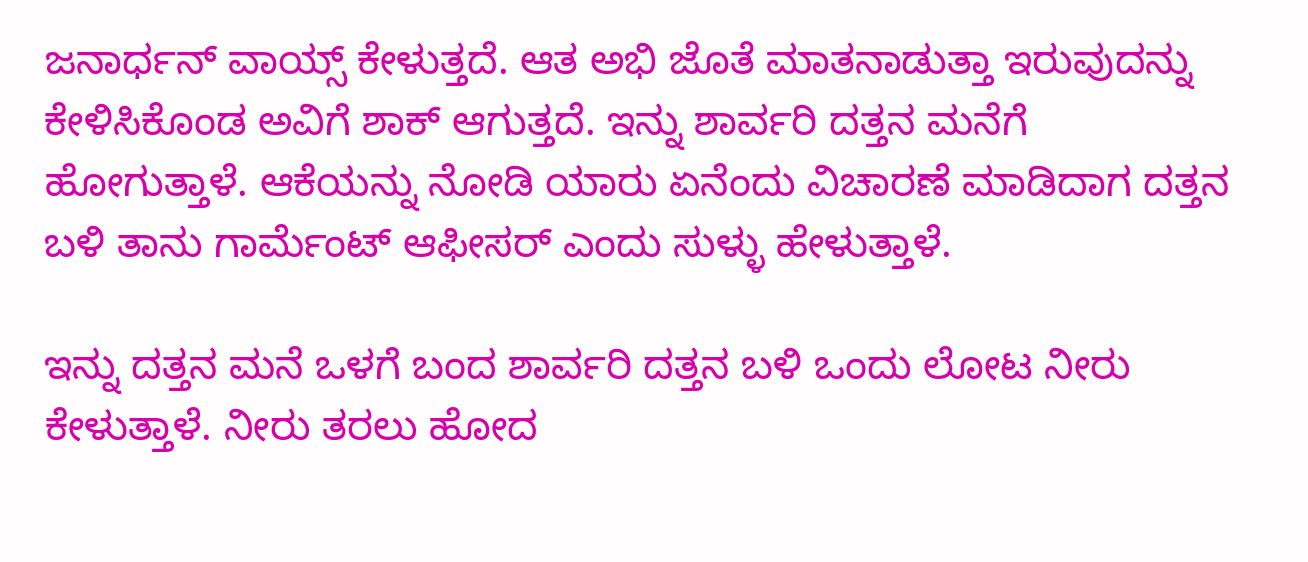ಜನಾರ್ಧನ್ ವಾಯ್ಸ್ ಕೇಳುತ್ತದೆ. ಆತ ಅಭಿ ಜೊತೆ ಮಾತನಾಡುತ್ತಾ ಇರುವುದನ್ನು ಕೇಳಿಸಿಕೊಂಡ ಅವಿಗೆ ಶಾಕ್ ಆಗುತ್ತದೆ. ಇನ್ನು ಶಾರ್ವರಿ ದತ್ತನ ಮನೆಗೆ ಹೋಗುತ್ತಾಳೆ. ಆಕೆಯನ್ನು ನೋಡಿ ಯಾರು ಏನೆಂದು ವಿಚಾರಣೆ ಮಾಡಿದಾಗ ದತ್ತನ ಬಳಿ ತಾನು ಗಾರ್ಮೆಂಟ್ ಆಫೀಸರ್ ಎಂದು ಸುಳ್ಳು ಹೇಳುತ್ತಾಳೆ.

ಇನ್ನು ದತ್ತನ ಮನೆ ಒಳಗೆ ಬಂದ ಶಾರ್ವರಿ ದತ್ತನ ಬಳಿ ಒಂದು ಲೋಟ ನೀರು ಕೇಳುತ್ತಾಳೆ. ನೀರು ತರಲು ಹೋದ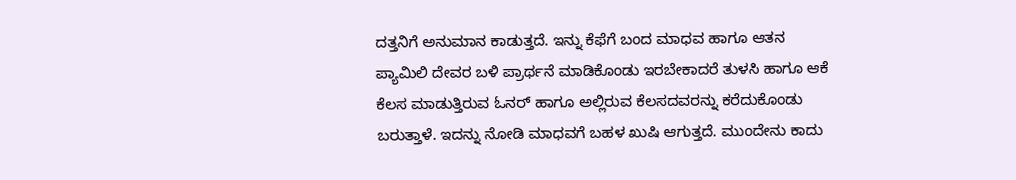ದತ್ತನಿಗೆ ಅನುಮಾನ ಕಾಡುತ್ತದೆ. ಇನ್ನು ಕೆಫೆಗೆ ಬಂದ ಮಾಧವ ಹಾಗೂ ಆತನ ಪ್ಯಾಮಿಲಿ ದೇವರ ಬಳಿ ಪ್ರಾರ್ಥನೆ ಮಾಡಿಕೊಂಡು ಇರಬೇಕಾದರೆ ತುಳಸಿ ಹಾಗೂ ಆಕೆ ಕೆಲಸ ಮಾಡುತ್ತಿರುವ ಓನರ್ ಹಾಗೂ ಅಲ್ಲಿರುವ ಕೆಲಸದವರನ್ನು ಕರೆದುಕೊಂಡು ಬರುತ್ತಾಳೆ. ಇದನ್ನು ನೋಡಿ ಮಾಧವಗೆ ಬಹಳ ಖುಷಿ ಆಗುತ್ತದೆ. ಮುಂದೇನು ಕಾದು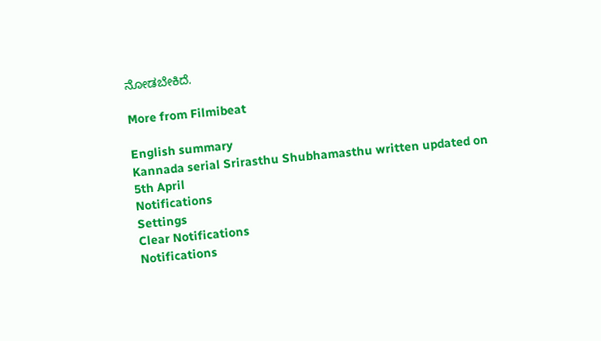ನೋಡಬೇಕಿದೆ.

More from Filmibeat

English summary
Kannada serial Srirasthu Shubhamasthu written updated on 5th April
Notifications
Settings
Clear Notifications
Notifications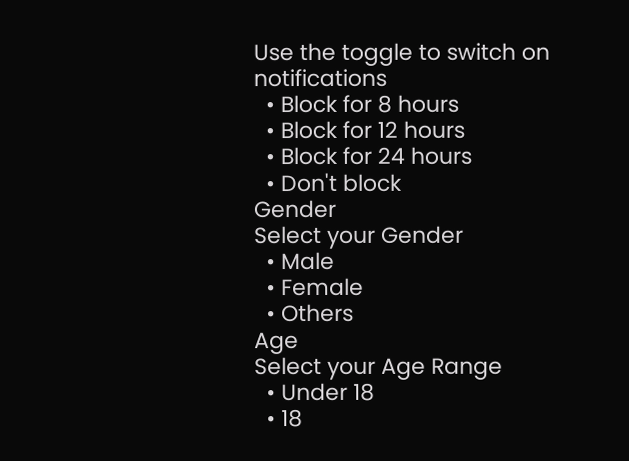Use the toggle to switch on notifications
  • Block for 8 hours
  • Block for 12 hours
  • Block for 24 hours
  • Don't block
Gender
Select your Gender
  • Male
  • Female
  • Others
Age
Select your Age Range
  • Under 18
  • 18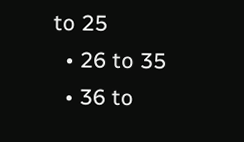to 25
  • 26 to 35
  • 36 to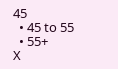45
  • 45 to 55
  • 55+
X